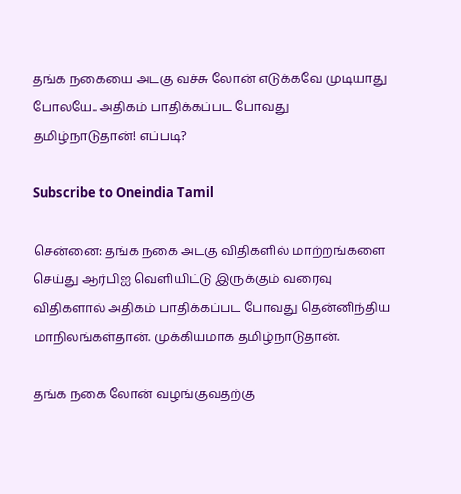தங்க நகையை அடகு வச்சு லோன் எடுக்கவே முடியாது போலயே.. அதிகம் பாதிக்கப்பட போவது தமிழ்நாடுதான்! எப்படி?

Subscribe to Oneindia Tamil

சென்னை: தங்க நகை அடகு விதிகளில் மாற்றங்களை செய்து ஆர்பிஐ வெளியிட்டு இருக்கும் வரைவு விதிகளால் அதிகம் பாதிக்கப்பட போவது தென்னிந்திய மாநிலங்கள்தான். முக்கியமாக தமிழ்நாடுதான்.

தங்க நகை லோன் வழங்குவதற்கு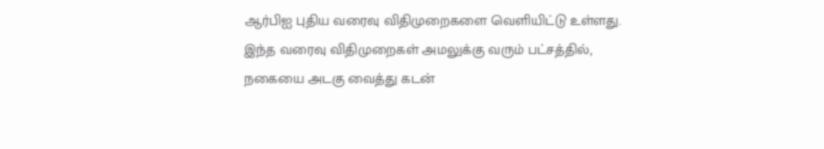ஆர்பிஐ புதிய வரைவு விதிமுறைகளை வெளியிட்டு உள்ளது. இந்த வரைவு விதிமுறைகள் அமலுக்கு வரும் பட்சத்தில், நகையை அடகு வைத்து கடன்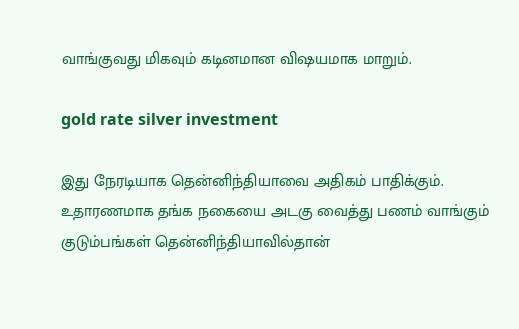வாங்குவது மிகவும் கடினமான விஷயமாக மாறும்.

gold rate silver investment

இது நேரடியாக தென்னிந்தியாவை அதிகம் பாதிக்கும். உதாரணமாக தங்க நகையை அடகு வைத்து பணம் வாங்கும் குடும்பங்கள் தென்னிந்தியாவில்தான்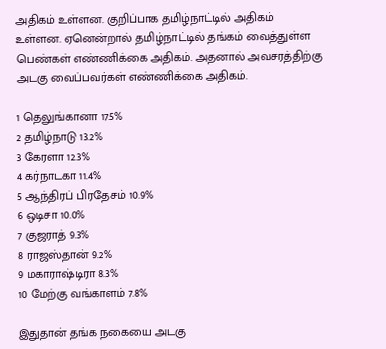அதிகம் உள்ளன. குறிப்பாக தமிழ்நாட்டில் அதிகம் உள்ளன. ஏனென்றால் தமிழ்நாட்டில் தங்கம் வைத்துள்ள பெண்கள் எண்ணிக்கை அதிகம். அதனால் அவசரத்திற்கு அடகு வைப்பவர்கள் எண்ணிக்கை அதிகம்.

1 தெலுங்கானா 17.5%
2 தமிழ்நாடு 13.2%
3 கேரளா 12.3%
4 கர்நாடகா 11.4%
5 ஆந்திரப் பிரதேசம் 10.9%
6 ஒடிசா 10.0%
7 குஜராத் 9.3%
8 ராஜஸ்தான் 9.2%
9 மகாராஷ்டிரா 8.3%
10 மேற்கு வங்காளம் 7.8%

இதுதான் தங்க நகையை அடகு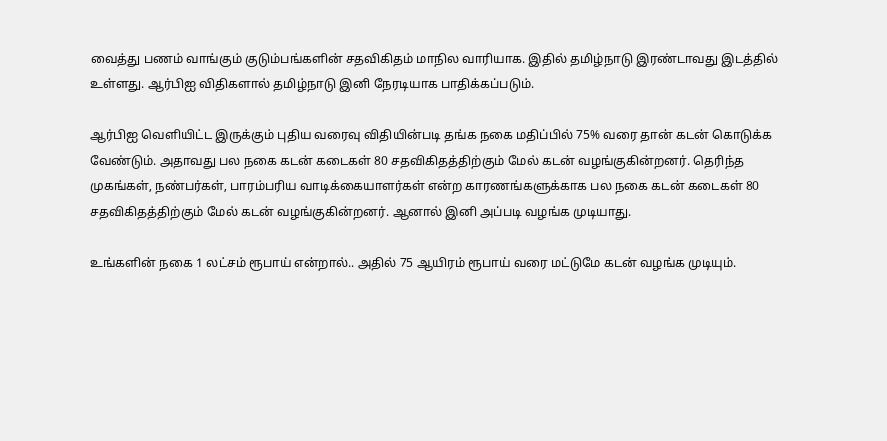வைத்து பணம் வாங்கும் குடும்பங்களின் சதவிகிதம் மாநில வாரியாக. இதில் தமிழ்நாடு இரண்டாவது இடத்தில் உள்ளது. ஆர்பிஐ விதிகளால் தமிழ்நாடு இனி நேரடியாக பாதிக்கப்படும்.

ஆர்பிஐ வெளியிட்ட இருக்கும் புதிய வரைவு விதியின்படி தங்க நகை மதிப்பில் 75% வரை தான் கடன் கொடுக்க வேண்டும். அதாவது பல நகை கடன் கடைகள் 80 சதவிகிதத்திற்கும் மேல் கடன் வழங்குகின்றனர். தெரிந்த முகங்கள், நண்பர்கள், பாரம்பரிய வாடிக்கையாளர்கள் என்ற காரணங்களுக்காக பல நகை கடன் கடைகள் 80 சதவிகிதத்திற்கும் மேல் கடன் வழங்குகின்றனர். ஆனால் இனி அப்படி வழங்க முடியாது.

உங்களின் நகை 1 லட்சம் ரூபாய் என்றால்.. அதில் 75 ஆயிரம் ரூபாய் வரை மட்டுமே கடன் வழங்க முடியும்.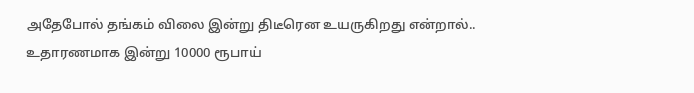அதேபோல் தங்கம் விலை இன்று திடீரென உயருகிறது என்றால்.. உதாரணமாக இன்று 10000 ரூபாய்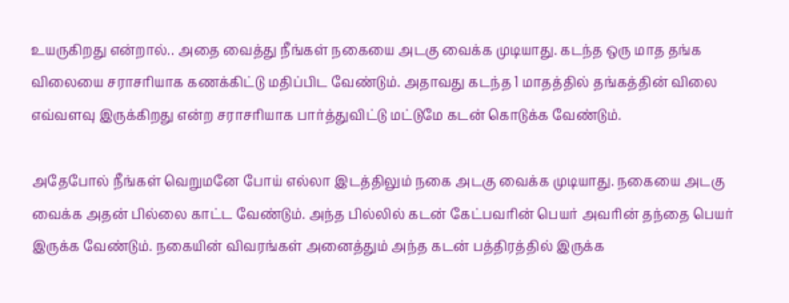உயருகிறது என்றால்.. அதை வைத்து நீங்கள் நகையை அடகு வைக்க முடியாது. கடந்த ஒரு மாத தங்க விலையை சராசரியாக கணக்கிட்டு மதிப்பிட வேண்டும். அதாவது கடந்த 1 மாதத்தில் தங்கத்தின் விலை எவ்வளவு இருக்கிறது என்ற சராசரியாக பார்த்துவிட்டு மட்டுமே கடன் கொடுக்க வேண்டும்.

அதேபோல் நீங்கள் வெறுமனே போய் எல்லா இடத்திலும் நகை அடகு வைக்க முடியாது. நகையை அடகு வைக்க அதன் பில்லை காட்ட வேண்டும். அந்த பில்லில் கடன் கேட்பவரின் பெயர் அவரின் தந்தை பெயர் இருக்க வேண்டும். நகையின் விவரங்கள் அனைத்தும் அந்த கடன் பத்திரத்தில் இருக்க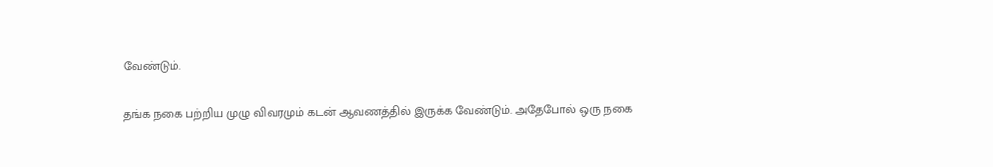வேண்டும்.

தங்க நகை பற்றிய முழு விவரமும் கடன் ஆவணத்தில் இருக்க வேண்டும். அதேபோல் ஒரு நகை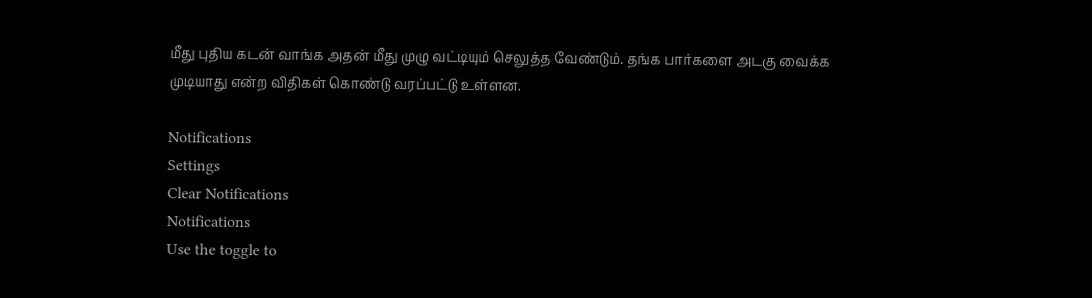மீது புதிய கடன் வாங்க அதன் மீது முழு வட்டியும் செலுத்த வேண்டும். தங்க பார்களை அடகு வைக்க முடியாது என்ற விதிகள் கொண்டு வரப்பட்டு உள்ளன.

Notifications
Settings
Clear Notifications
Notifications
Use the toggle to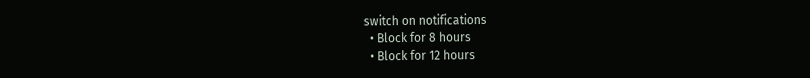switch on notifications
  • Block for 8 hours
  • Block for 12 hours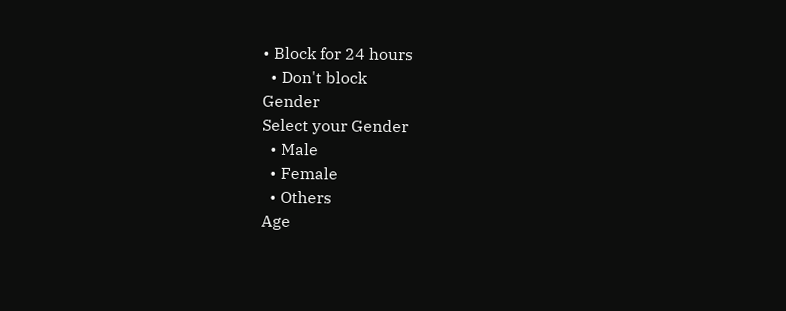• Block for 24 hours
  • Don't block
Gender
Select your Gender
  • Male
  • Female
  • Others
Age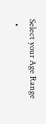Select your Age Range
  •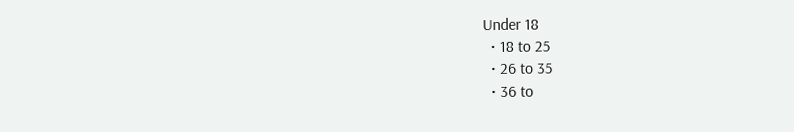Under 18
  • 18 to 25
  • 26 to 35
  • 36 to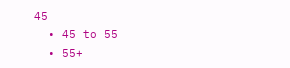45
  • 45 to 55
  • 55+